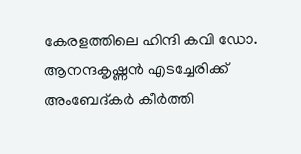കേരളത്തിലെ ഹിന്ദി കവി ഡോ. ആനന്ദകൃഷ്ണൻ എടച്ചേരിക്ക് അംബേദ്കർ കീർത്തി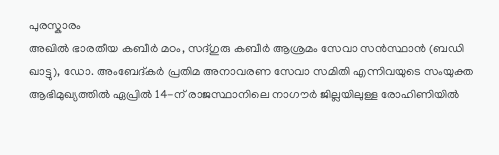പുരസ്കാരം
അഖിൽ ഭാരതീയ കബീർ മഠം, സദ്ഗുരു കബീർ ആശ്രമം സേവാ സൻസ്ഥാൻ (ബഡി ഖാട്ടു), ഡോ. അംബേദ്കർ പ്രതിമ അനാവരണ സേവാ സമിതി എന്നിവയുടെ സംയുക്ത ആഭിമുഖ്യത്തിൽ ഏപ്രിൽ 14-ന് രാജസ്ഥാനിലെ നാഗൗർ ജില്ലയിലുള്ള രോഹിണിയിൽ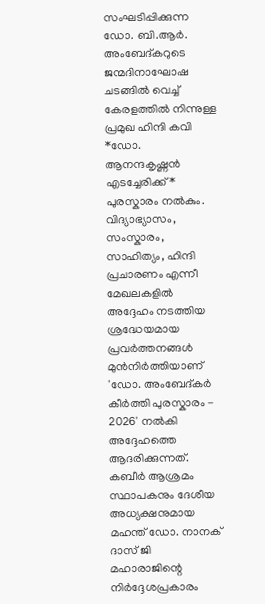സംഘടിപ്പിക്കുന്ന ഡോ. ബി.ആർ. അംബേദ്കറുടെ ജന്മദിനാഘോഷ ചടങ്ങിൽ വെച്ച് കേരളത്തിൽ നിന്നുള്ള പ്രമുഖ ഹിന്ദി കവി *ഡോ. ആനന്ദകൃഷ്ണൻ എടച്ചേരിക്ക്* പുരസ്കാരം നൽകും.
വിദ്യാഭ്യാസം, സംസ്കാരം, സാഹിത്യം, ഹിന്ദി പ്രചാരണം എന്നീ മേഖലകളിൽ അദ്ദേഹം നടത്തിയ ശ്രദ്ധേയമായ പ്രവർത്തനങ്ങൾ മുൻനിർത്തിയാണ് 'ഡോ. അംബേദ്കർ കീർത്തി പുരസ്കാരം - 2026' നൽകി അദ്ദേഹത്തെ ആദരിക്കുന്നത്.
കബീർ ആശ്രമം സ്ഥാപകനും ദേശീയ അധ്യക്ഷനുമായ മഹന്ത് ഡോ. നാനക് ദാസ് ജി മഹാരാജിന്റെ നിർദ്ദേശപ്രകാരം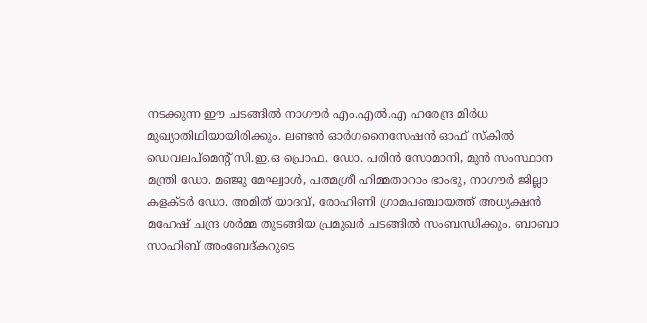നടക്കുന്ന ഈ ചടങ്ങിൽ നാഗൗർ എം.എൽ.എ ഹരേന്ദ്ര മിർധ മുഖ്യാതിഥിയായിരിക്കും. ലണ്ടൻ ഓർഗനൈസേഷൻ ഓഫ് സ്കിൽ ഡെവലപ്മെന്റ് സി.ഇ.ഒ പ്രൊഫ. ഡോ. പരിൻ സോമാനി, മുൻ സംസ്ഥാന മന്ത്രി ഡോ. മഞ്ജു മേഘ്വാൾ, പത്മശ്രീ ഹിമ്മതാറാം ഭാംഭു, നാഗൗർ ജില്ലാ കളക്ടർ ഡോ. അമിത് യാദവ്, രോഹിണി ഗ്രാമപഞ്ചായത്ത് അധ്യക്ഷൻ മഹേഷ് ചന്ദ്ര ശർമ്മ തുടങ്ങിയ പ്രമുഖർ ചടങ്ങിൽ സംബന്ധിക്കും. ബാബാ സാഹിബ് അംബേദ്കറുടെ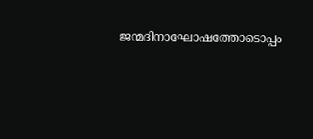ജന്മദിനാഘോഷത്തോടൊപ്പം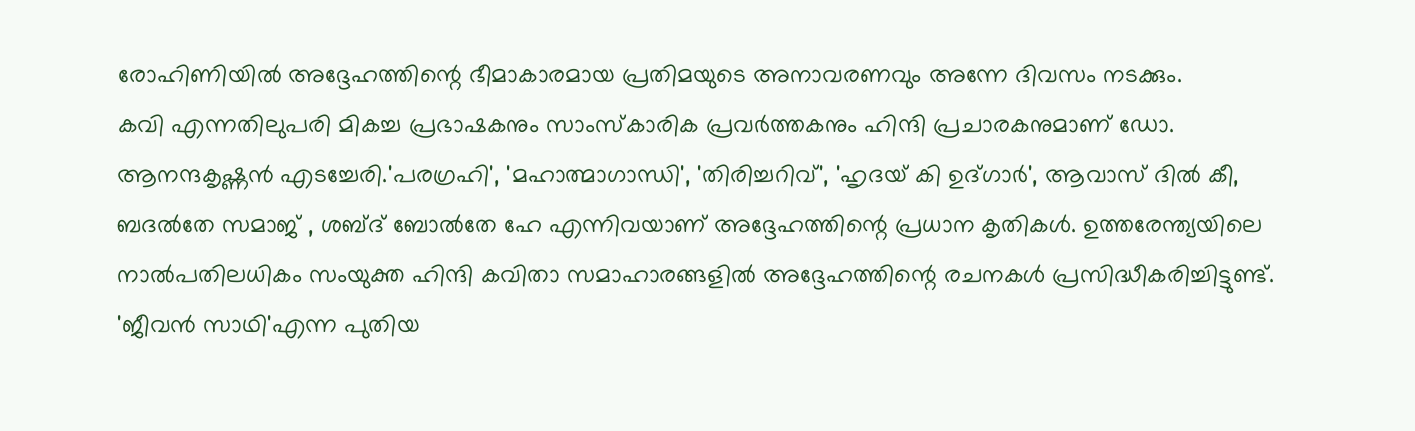രോഹിണിയിൽ അദ്ദേഹത്തിന്റെ ഭീമാകാരമായ പ്രതിമയുടെ അനാവരണവും അന്നേ ദിവസം നടക്കും.
കവി എന്നതിലുപരി മികച്ച പ്രഭാഷകനും സാംസ്കാരിക പ്രവർത്തകനും ഹിന്ദി പ്രചാരകനുമാണ് ഡോ. ആനന്ദകൃഷ്ണൻ എടച്ചേരി.'പരഗ്രഹി', 'മഹാത്മാഗാന്ധി', 'തിരിച്ചറിവ്', 'ഹൃദയ് കി ഉദ്ഗാർ', ആവാസ് ദിൽ കീ, ബദൽതേ സമാജ് , ശബ്ദ് ബോൽതേ ഹേ എന്നിവയാണ് അദ്ദേഹത്തിന്റെ പ്രധാന കൃതികൾ. ഉത്തരേന്ത്യയിലെ നാൽപതിലധികം സംയുക്ത ഹിന്ദി കവിതാ സമാഹാരങ്ങളിൽ അദ്ദേഹത്തിന്റെ രചനകൾ പ്രസിദ്ധീകരിച്ചിട്ടുണ്ട്. 'ജീവൻ സാഥി'എന്ന പുതിയ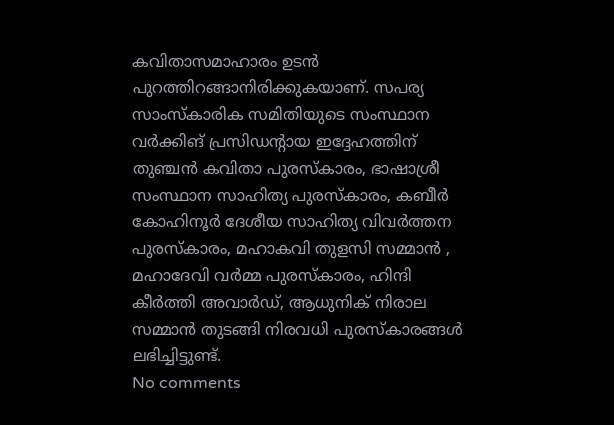കവിതാസമാഹാരം ഉടൻ പുറത്തിറങ്ങാനിരിക്കുകയാണ്. സപര്യ സാംസ്കാരിക സമിതിയുടെ സംസ്ഥാന വർക്കിങ് പ്രസിഡന്റായ ഇദ്ദേഹത്തിന് തുഞ്ചൻ കവിതാ പുരസ്കാരം, ഭാഷാശ്രീ സംസ്ഥാന സാഹിത്യ പുരസ്കാരം, കബീർ കോഹിനൂർ ദേശീയ സാഹിത്യ വിവർത്തന പുരസ്കാരം, മഹാകവി തുളസി സമ്മാൻ , മഹാദേവി വർമ്മ പുരസ്കാരം, ഹിന്ദി കീർത്തി അവാർഡ്, ആധുനിക് നിരാല സമ്മാൻ തുടങ്ങി നിരവധി പുരസ്കാരങ്ങൾ ലഭിച്ചിട്ടുണ്ട്.
No comments